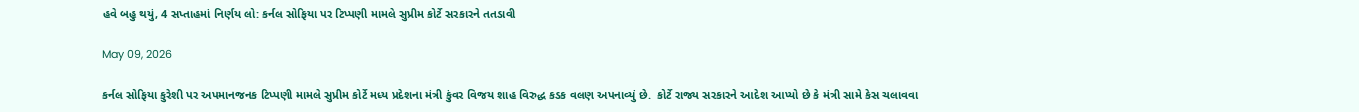હવે બહુ થયું, 4 સપ્તાહમાં નિર્ણય લો: કર્નલ સોફિયા પર ટિપ્પણી મામલે સુપ્રીમ કોર્ટે સરકારને તતડાવી

May 09, 2026

કર્નલ સોફિયા કુરેશી પર અપમાનજનક ટિપ્પણી મામલે સુપ્રીમ કોર્ટે મધ્ય પ્રદેશના મંત્રી કુંવર વિજય શાહ વિરુદ્ધ કડક વલણ અપનાવ્યું છે.  કોર્ટે રાજ્ય સરકારને આદેશ આપ્યો છે કે મંત્રી સામે કેસ ચલાવવા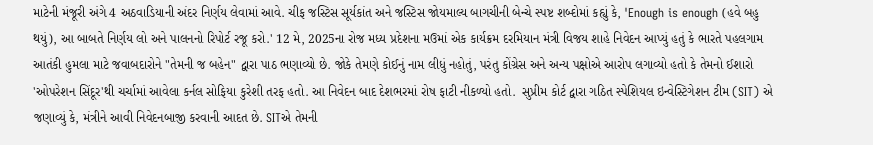માટેની મંજૂરી અંગે 4 અઠવાડિયાની અંદર નિર્ણય લેવામાં આવે. ચીફ જસ્ટિસ સૂર્યકાંત અને જસ્ટિસ જોયમાલ્ય બાગચીની બેન્ચે સ્પષ્ટ શબ્દોમાં કહ્યું કે, 'Enough is enough (હવે બહુ થયું), આ બાબતે નિર્ણય લો અને પાલનનો રિપોર્ટ રજૂ કરો.' 12 મે, 2025ના રોજ મધ્ય પ્રદેશના મઉમાં એક કાર્યક્રમ દરમિયાન મંત્રી વિજય શાહે નિવેદન આપ્યું હતું કે ભારતે પહલગામ આતંકી હુમલા માટે જવાબદારોને "તેમની જ બહેન" દ્વારા પાઠ ભણાવ્યો છે. જોકે તેમણે કોઈનું નામ લીધું નહોતું, પરંતુ કોંગ્રેસ અને અન્ય પક્ષોએ આરોપ લગાવ્યો હતો કે તેમનો ઈશારો 'ઓપરેશન સિંદૂર'થી ચર્ચામાં આવેલા કર્નલ સોફિયા કુરેશી તરફ હતો. આ નિવેદન બાદ દેશભરમાં રોષ ફાટી નીકળ્યો હતો.  સુપ્રીમ કોર્ટ દ્વારા ગઠિત સ્પેશિયલ ઇન્વેસ્ટિગેશન ટીમ (SIT) એ જણાવ્યું કે, મંત્રીને આવી નિવેદનબાજી કરવાની આદત છે. SITએ તેમની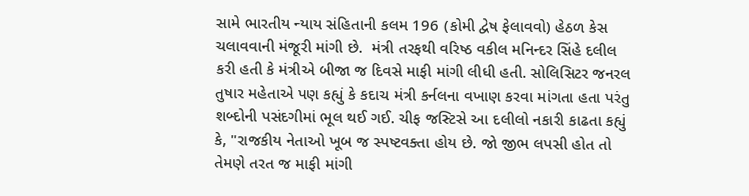સામે ભારતીય ન્યાય સંહિતાની કલમ 196 (કોમી દ્વેષ ફેલાવવો) હેઠળ કેસ ચલાવવાની મંજૂરી માંગી છે.  મંત્રી તરફથી વરિષ્ઠ વકીલ મનિન્દર સિંહે દલીલ કરી હતી કે મંત્રીએ બીજા જ દિવસે માફી માંગી લીધી હતી. સોલિસિટર જનરલ તુષાર મહેતાએ પણ કહ્યું કે કદાચ મંત્રી કર્નલના વખાણ કરવા માંગતા હતા પરંતુ શબ્દોની પસંદગીમાં ભૂલ થઈ ગઈ. ચીફ જસ્ટિસે આ દલીલો નકારી કાઢતા કહ્યું કે, "રાજકીય નેતાઓ ખૂબ જ સ્પષ્ટવક્તા હોય છે. જો જીભ લપસી હોત તો તેમણે તરત જ માફી માંગી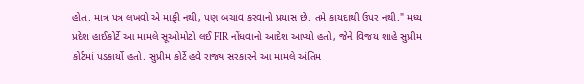હોત. માત્ર પત્ર લખવો એ માફી નથી, પણ બચાવ કરવાનો પ્રયાસ છે. તમે કાયદાથી ઉપર નથી." મધ્ય પ્રદેશ હાઈકોર્ટે આ મામલે સૂઓમોટો લઈ FIR નોંધવાનો આદેશ આપ્યો હતો, જેને વિજય શાહે સુપ્રીમ કોર્ટમાં પડકાર્યો હતો. સુપ્રીમ કોર્ટે હવે રાજ્ય સરકારને આ મામલે અંતિમ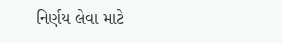નિર્ણય લેવા માટે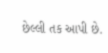છેલ્લી તક આપી છે.